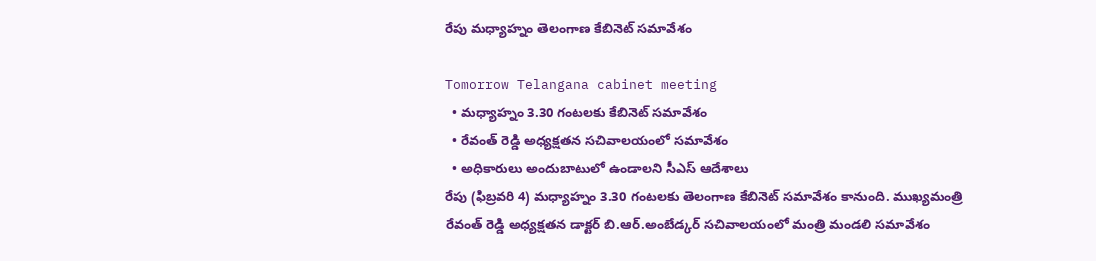రేపు మధ్యాహ్నం తెలంగాణ కేబినెట్ సమావేశం

Tomorrow Telangana cabinet meeting
  • మధ్యాహ్నం 3.30 గంటలకు కేబినెట్ సమావేశం
  • రేవంత్ రెడ్డి అధ్యక్షతన సచివాలయంలో సమావేశం
  • అధికారులు అందుబాటులో ఉండాలని సీఎస్ ఆదేశాలు
రేపు (ఫిబ్రవరి 4) మధ్యాహ్నం 3.30 గంటలకు తెలంగాణ కేబినెట్ సమావేశం కానుంది. ముఖ్యమంత్రి రేవంత్ రెడ్డి అధ్యక్షతన డాక్టర్ బి.ఆర్.అంబేడ్కర్ సచివాలయంలో మంత్రి మండలి సమావేశం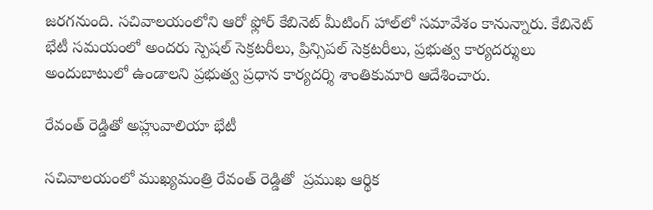జరగనుంది. సచివాలయంలోని ఆరో ఫ్లోర్ కేబినెట్ మీటింగ్ హాల్‌లో సమావేశం కానున్నారు. కేబినెట్ భేటీ సమయంలో అందరు స్పెషల్ సెక్రటరీలు, ప్రిన్సిపల్ సెక్రటరీలు, ప్రభుత్వ కార్యదర్శులు అందుబాటులో ఉండాలని ప్రభుత్వ ప్రధాన కార్యదర్శి శాంతికుమారి ఆదేశించారు.

రేవంత్ రెడ్డితో అహ్లువాలియా భేటీ

సచివాలయంలో ముఖ్యమంత్రి రేవంత్ రెడ్డితో  ప్రముఖ ఆర్థిక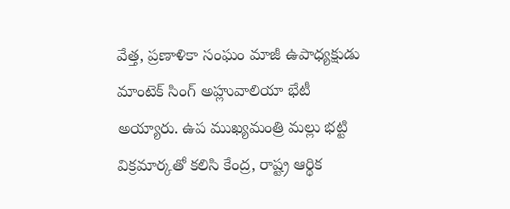వేత్త, ప్రణాళికా సంఘం మాజీ ఉపాధ్యక్షుడు మాంటెక్ సింగ్ అహ్లువాలియా భేటీ అయ్యారు. ఉప ముఖ్యమంత్రి మల్లు భట్టి విక్రమార్కతో కలిసి కేంద్ర, రాష్ట్ర ఆర్థిక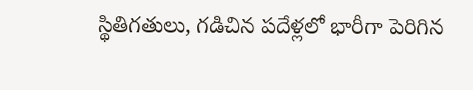స్థితిగతులు, గడిచిన పదేళ్లలో భారీగా పెరిగిన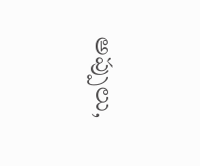అప్పులు,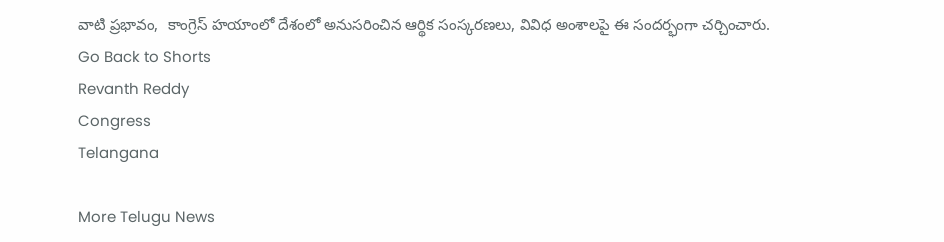వాటి ప్రభావం,  కాంగ్రెస్ హయాంలో దేశంలో అనుసరించిన ఆర్థిక సంస్కరణలు, వివిధ అంశాలపై ఈ సందర్భంగా చర్చించారు.
Go Back to Shorts
Revanth Reddy
Congress
Telangana

More Telugu News